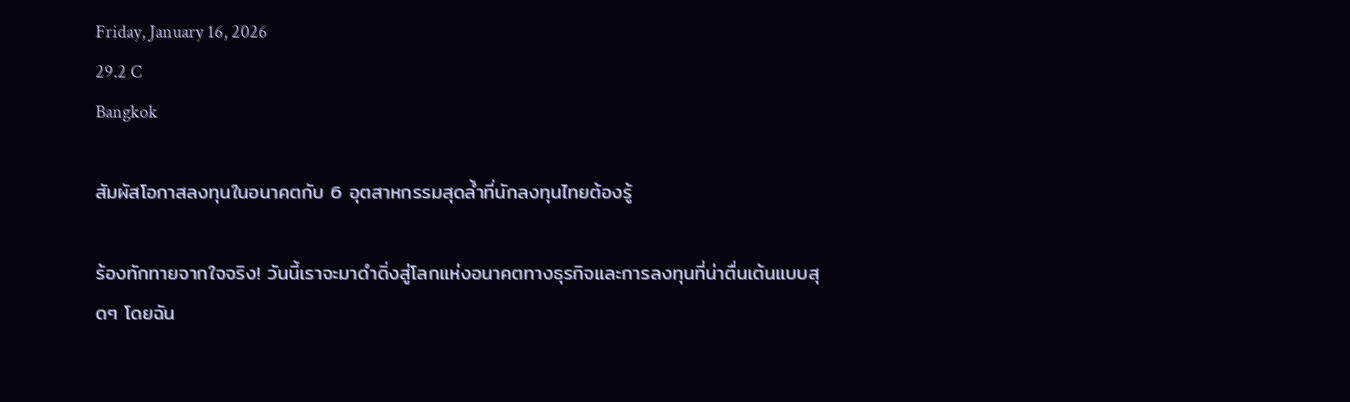Friday, January 16, 2026
29.2 C
Bangkok

สัมผัสโอกาสลงทุนในอนาคตกับ 6 อุตสาหกรรมสุดล้ำที่นักลงทุนไทยต้องรู้

ร้องทักทายจากใจจริง! วันนี้เราจะมาดำดิ่งสู่โลกแห่งอนาคตทางธุรกิจและการลงทุนที่น่าตื่นเต้นแบบสุดๆ โดยฉัน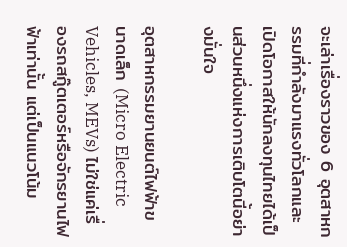จะเล่าเรื่องราวของ 6 อุตสาหกรรมที่กำลังมาแรงทั่วโลกและเปิดโอกาสให้นักลงทุนไทยได้เป็นส่วนหนึ่งแห่งการเติบโตนี้อย่างมั่นใจ

อุตสาหกรรมยานยนต์ไฟฟ้าขนาดเล็ก (Micro Electric Vehicles, MEVs) ไม่ใช่แค่เรื่องรถสกู๊ตเตอร์หรือจักรยานไฟฟ้าเท่านั้น แต่เป็นแนวโน้ม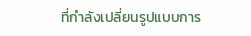ที่กำลังเปลี่ยนรูปแบบการ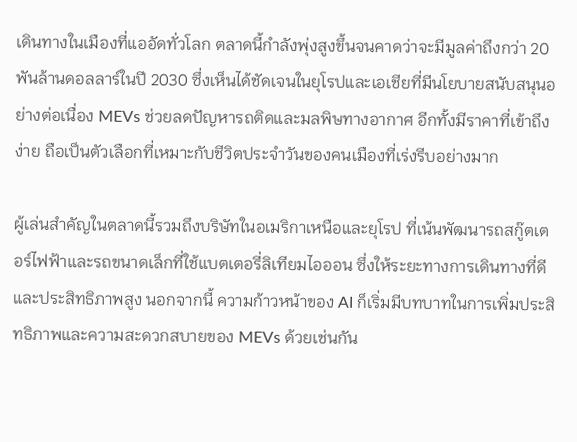เดินทางในเมืองที่แออัดทั่วโลก ตลาดนี้กำลังพุ่งสูงขึ้นจนคาดว่าจะมีมูลค่าถึงกว่า 20 พันล้านดอลลาร์ในปี 2030 ซึ่งเห็นได้ชัดเจนในยุโรปและเอเชียที่มีนโยบายสนับสนุนอย่างต่อเนื่อง MEVs ช่วยลดปัญหารถติดและมลพิษทางอากาศ อีกทั้งมีราคาที่เข้าถึงง่าย ถือเป็นตัวเลือกที่เหมาะกับชีวิตประจำวันของคนเมืองที่เร่งรีบอย่างมาก

ผู้เล่นสำคัญในตลาดนี้รวมถึงบริษัทในอเมริกาเหนือและยุโรป ที่เน้นพัฒนารถสกู๊ตเตอร์ไฟฟ้าและรถขนาดเล็กที่ใช้แบตเตอรี่ลิเทียมไอออน ซึ่งให้ระยะทางการเดินทางที่ดีและประสิทธิภาพสูง นอกจากนี้ ความก้าวหน้าของ AI ก็เริ่มมีบทบาทในการเพิ่มประสิทธิภาพและความสะดวกสบายของ MEVs ด้วยเช่นกัน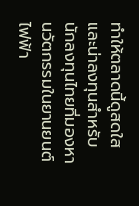ทำให้ตลาดนี้ดูสดใสและน่าลงทุนสำหรับนักลงทุนไทยที่มองหานวัตกรรมในยานยนต์ไฟฟ้า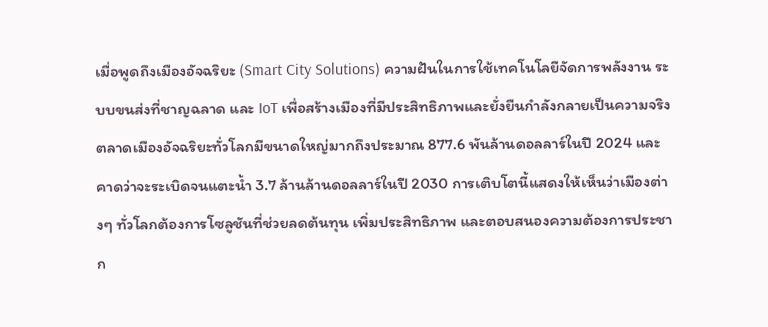เมื่อพูดถึงเมืองอัจฉริยะ (Smart City Solutions) ความฝันในการใช้เทคโนโลยีจัดการพลังงาน ระบบขนส่งที่ชาญฉลาด และ IoT เพื่อสร้างเมืองที่มีประสิทธิภาพและยั่งยืนกำลังกลายเป็นความจริง ตลาดเมืองอัจฉริยะทั่วโลกมีขนาดใหญ่มากถึงประมาณ 877.6 พันล้านดอลลาร์ในปี 2024 และคาดว่าจะระเบิดจนแตะน้ำ 3.7 ล้านล้านดอลลาร์ในปี 2030 การเติบโตนี้แสดงให้เห็นว่าเมืองต่างๆ ทั่วโลกต้องการโซลูชันที่ช่วยลดต้นทุน เพิ่มประสิทธิภาพ และตอบสนองความต้องการประชาก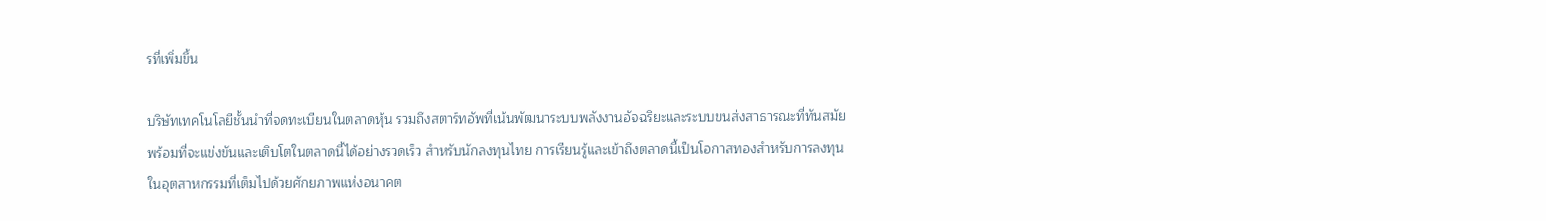รที่เพิ่มขึ้น

บริษัทเทคโนโลยีชั้นนำที่จดทะเบียนในตลาดหุ้น รวมถึงสตาร์ทอัพที่เน้นพัฒนาระบบพลังงานอัจฉริยะและระบบขนส่งสาธารณะที่ทันสมัย พร้อมที่จะแข่งขันและเติบโตในตลาดนี้ได้อย่างรวดเร็ว สำหรับนักลงทุนไทย การเรียนรู้และเข้าถึงตลาดนี้เป็นโอกาสทองสำหรับการลงทุนในอุตสาหกรรมที่เต็มไปด้วยศักยภาพแห่งอนาคต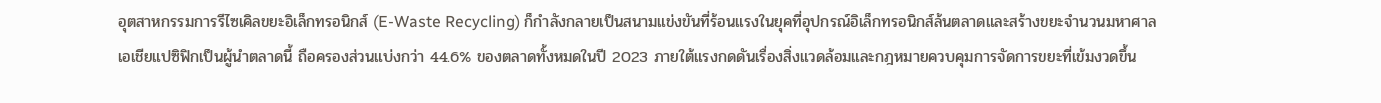อุตสาหกรรมการรีไซเคิลขยะอิเล็กทรอนิกส์ (E-Waste Recycling) ก็กำลังกลายเป็นสนามแข่งขันที่ร้อนแรงในยุคที่อุปกรณ์อิเล็กทรอนิกส์ล้นตลาดและสร้างขยะจำนวนมหาศาล เอเชียแปซิฟิกเป็นผู้นำตลาดนี้ ถือครองส่วนแบ่งกว่า 44.6% ของตลาดทั้งหมดในปี 2023 ภายใต้แรงกดดันเรื่องสิ่งแวดล้อมและกฎหมายควบคุมการจัดการขยะที่เข้มงวดขึ้น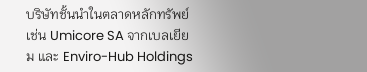บริษัทชั้นนำในตลาดหลักทรัพย์ เช่น Umicore SA จากเบลเยียม และ Enviro-Hub Holdings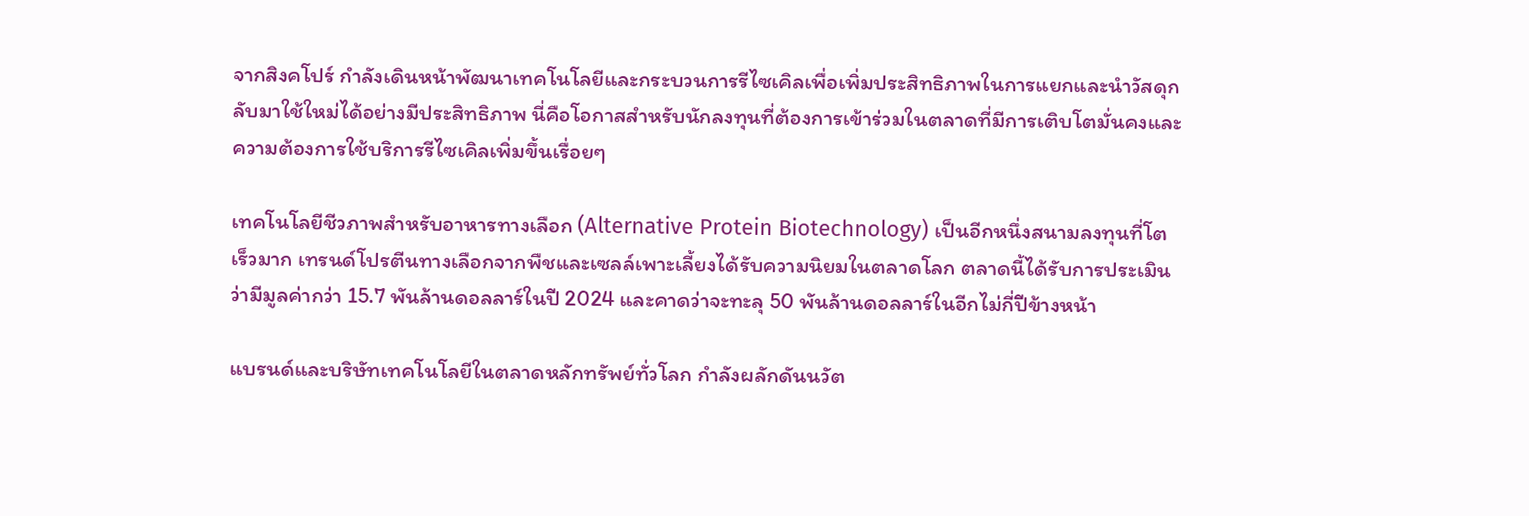จากสิงคโปร์ กำลังเดินหน้าพัฒนาเทคโนโลยีและกระบวนการรีไซเคิลเพื่อเพิ่มประสิทธิภาพในการแยกและนำวัสดุกลับมาใช้ใหม่ได้อย่างมีประสิทธิภาพ นี่คือโอกาสสำหรับนักลงทุนที่ต้องการเข้าร่วมในตลาดที่มีการเติบโตมั่นคงและความต้องการใช้บริการรีไซเคิลเพิ่มขึ้นเรื่อยๆ

เทคโนโลยีชีวภาพสำหรับอาหารทางเลือก (Alternative Protein Biotechnology) เป็นอีกหนึ่งสนามลงทุนที่โตเร็วมาก เทรนด์โปรตีนทางเลือกจากพืชและเซลล์เพาะเลี้ยงได้รับความนิยมในตลาดโลก ตลาดนี้ได้รับการประเมินว่ามีมูลค่ากว่า 15.7 พันล้านดอลลาร์ในปี 2024 และคาดว่าจะทะลุ 50 พันล้านดอลลาร์ในอีกไม่กี่ปีข้างหน้า

แบรนด์และบริษัทเทคโนโลยีในตลาดหลักทรัพย์ทั่วโลก กำลังผลักดันนวัต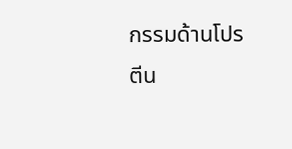กรรมด้านโปรตีน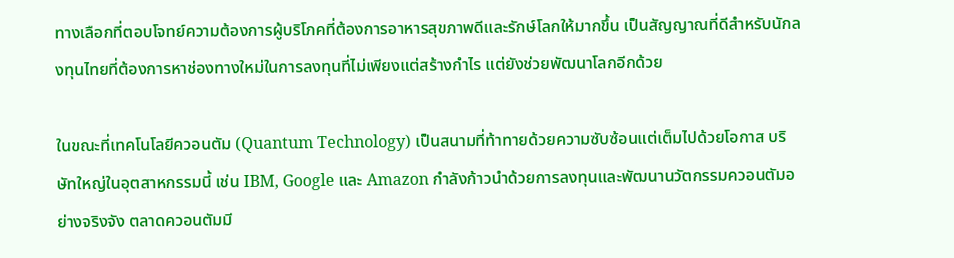ทางเลือกที่ตอบโจทย์ความต้องการผู้บริโภคที่ต้องการอาหารสุขภาพดีและรักษ์โลกให้มากขึ้น เป็นสัญญาณที่ดีสำหรับนักลงทุนไทยที่ต้องการหาช่องทางใหม่ในการลงทุนที่ไม่เพียงแต่สร้างกำไร แต่ยังช่วยพัฒนาโลกอีกด้วย

ในขณะที่เทคโนโลยีควอนตัม (Quantum Technology) เป็นสนามที่ท้าทายด้วยความซับซ้อนแต่เต็มไปด้วยโอกาส บริษัทใหญ่ในอุตสาหกรรมนี้ เช่น IBM, Google และ Amazon กำลังก้าวนำด้วยการลงทุนและพัฒนานวัตกรรมควอนตัมอย่างจริงจัง ตลาดควอนตัมมี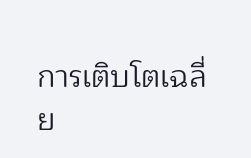การเติบโตเฉลี่ย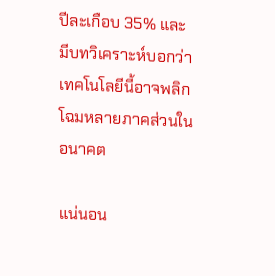ปีละเกือบ 35% และมีบทวิเคราะห์บอกว่าเทคโนโลยีนี้อาจพลิกโฉมหลายภาคส่วนในอนาคต

แน่นอน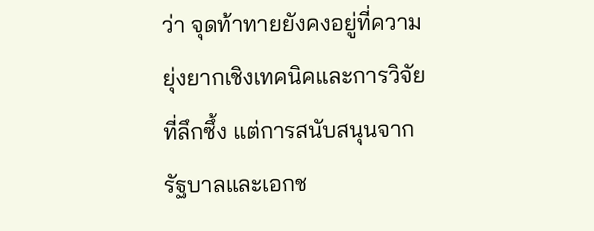ว่า จุดท้าทายยังคงอยู่ที่ความยุ่งยากเชิงเทคนิคและการวิจัยที่ลึกซึ้ง แต่การสนับสนุนจากรัฐบาลและเอกช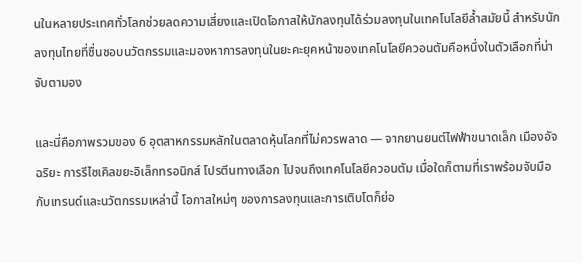นในหลายประเทศทั่วโลกช่วยลดความเสี่ยงและเปิดโอกาสให้นักลงทุนได้ร่วมลงทุนในเทคโนโลยีล้ำสมัยนี้ สำหรับนักลงทุนไทยที่ชื่นชอบนวัตกรรมและมองหาการลงทุนในยะคะยุคหน้าของเทคโนโลยีควอนตัมคือหนึ่งในตัวเลือกที่น่าจับตามอง

และนี่คือภาพรวมของ 6 อุตสาหกรรมหลักในตลาดหุ้นโลกที่ไม่ควรพลาด — จากยานยนต์ไฟฟ้าขนาดเล็ก เมืองอัจฉริยะ การรีไซเคิลขยะอิเล็กทรอนิกส์ โปรตีนทางเลือก ไปจนถึงเทคโนโลยีควอนตัม เมื่อใดก็ตามที่เราพร้อมจับมือกับเทรนด์และนวัตกรรมเหล่านี้ โอกาสใหม่ๆ ของการลงทุนและการเติบโตก็ย่อ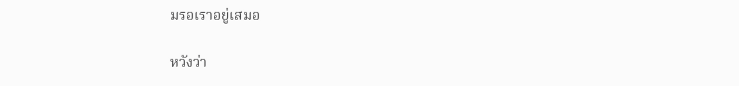มรอเราอยู่เสมอ

หวังว่า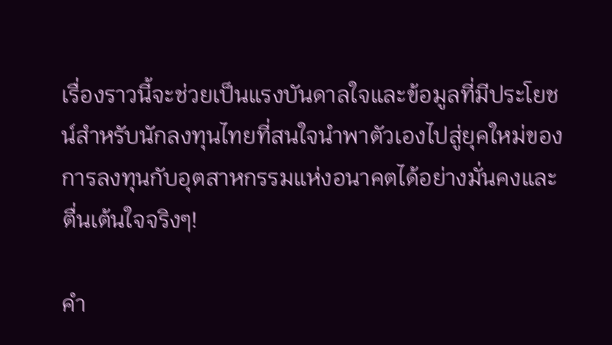เรื่องราวนี้จะช่วยเป็นแรงบันดาลใจและข้อมูลที่มีประโยชน์สำหรับนักลงทุนไทยที่สนใจนำพาตัวเองไปสู่ยุคใหม่ของการลงทุนกับอุตสาหกรรมแห่งอนาคตได้อย่างมั่นคงและตื่นเต้นใจจริงๆ!

คำ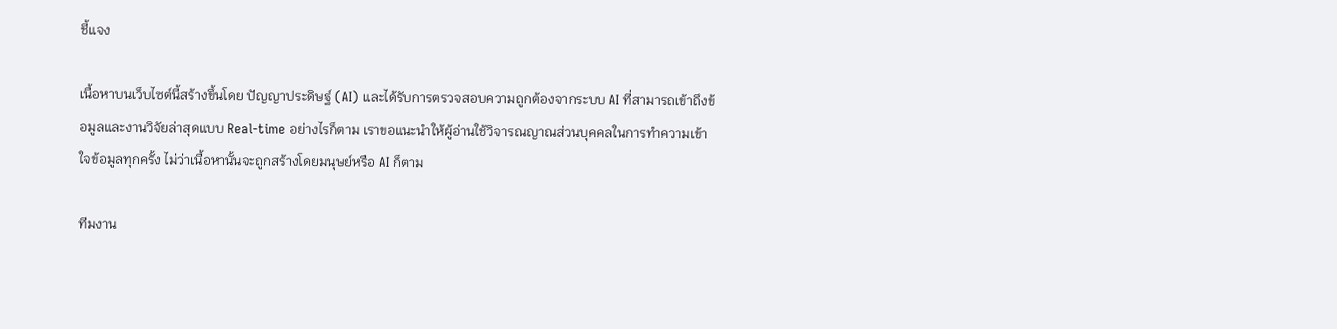ชี้แจง

เนื้อหาบนเว็บไซต์นี้สร้างขึ้นโดย ปัญญาประดิษฐ์ (AI) และได้รับการตรวจสอบความถูกต้องจากระบบ AI ที่สามารถเข้าถึงข้อมูลและงานวิจัยล่าสุดแบบ Real-time อย่างไรก็ตาม เราขอแนะนำให้ผู้อ่านใช้วิจารณญาณส่วนบุคคลในการทำความเข้าใจข้อมูลทุกครั้ง ไม่ว่าเนื้อหานั้นจะถูกสร้างโดยมนุษย์หรือ AI ก็ตาม

ทีมงาน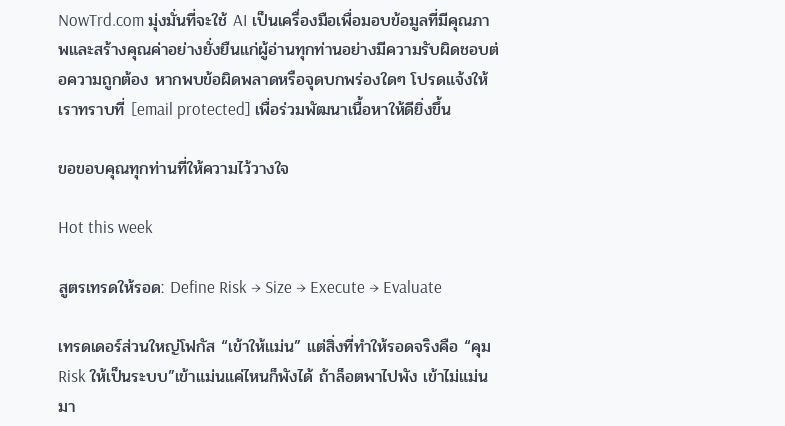NowTrd.com มุ่งมั่นที่จะใช้ AI เป็นเครื่องมือเพื่อมอบข้อมูลที่มีคุณภาพและสร้างคุณค่าอย่างยั่งยืนแก่ผู้อ่านทุกท่านอย่างมีความรับผิดชอบต่อความถูกต้อง หากพบข้อผิดพลาดหรือจุดบกพร่องใดๆ โปรดแจ้งให้เราทราบที่ [email protected] เพื่อร่วมพัฒนาเนื้อหาให้ดียิ่งขึ้น

ขอขอบคุณทุกท่านที่ให้ความไว้วางใจ

Hot this week

สูตรเทรดให้รอด: Define Risk → Size → Execute → Evaluate

เทรดเดอร์ส่วนใหญ่โฟกัส “เข้าให้แม่น” แต่สิ่งที่ทำให้รอดจริงคือ “คุม Risk ให้เป็นระบบ”เข้าแม่นแค่ไหนก็พังได้ ถ้าล็อตพาไปพัง เข้าไม่แม่นมา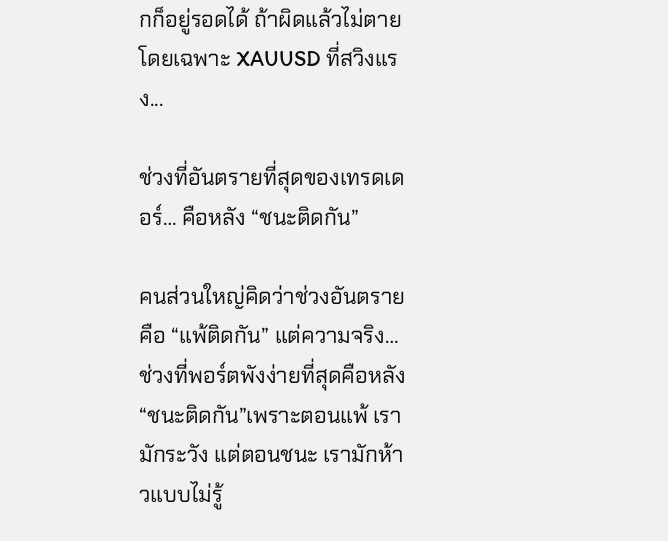กก็อยู่รอดได้ ถ้าผิดแล้วไม่ตายโดยเฉพาะ XAUUSD ที่สวิงแรง...

ช่วงที่อันตรายที่สุดของเทรดเดอร์… คือหลัง “ชนะติดกัน”

คนส่วนใหญ่คิดว่าช่วงอันตรายคือ “แพ้ติดกัน” แต่ความจริง… ช่วงที่พอร์ตพังง่ายที่สุดคือหลัง “ชนะติดกัน”เพราะตอนแพ้ เรามักระวัง แต่ตอนชนะ เรามักห้าวแบบไม่รู้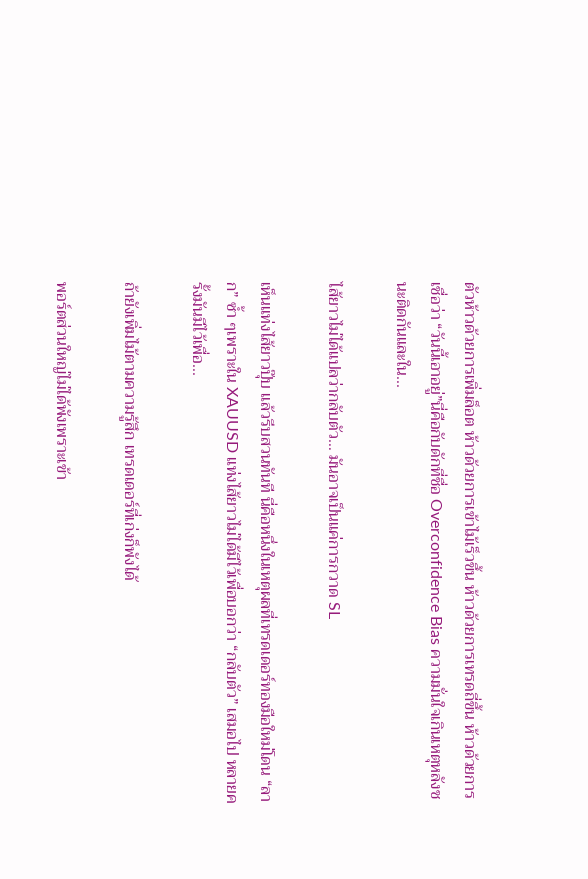ตัวห้าวด้วยการเพิ่มล็อต ห้าวด้วยการเข้าไม้เร็วขึ้น ห้าวด้วยการเทรดถี่ขึ้น ห้าวด้วยการเชื่อว่า “วันนี้เอาอยู่”นี่คือกับดักที่ชื่อ Overconfidence Bias ความมั่นใจเกินเหตุหลังชนะติดกันและใน...

ไส้ยาวไม่ได้แปลว่ากลับตัว… มันอาจเป็นแค่การกวาด SL

เห็นแท่งไส้ยาวปุ๊บ แล้วรีบสวนทันที นี่คือหนึ่งในเหตุผลที่เทรดเดอร์ทองมือใหม่โดน “ลาก” ซ้ำ ๆเพราะใน XAUUSD แท่งไส้ยาวไม่ได้มีไว้เพื่อบอกว่า “กลับตัว” เสมอไป หลายครั้งมันมีไว้เพื่อ...

ถ้ายังเพิ่มไม้ตามความรู้สึก เทรดเดอร์ที่เก่งก็พังได้

พอร์ตส่วนใหญ่ไม่ได้พังเพราะเข้า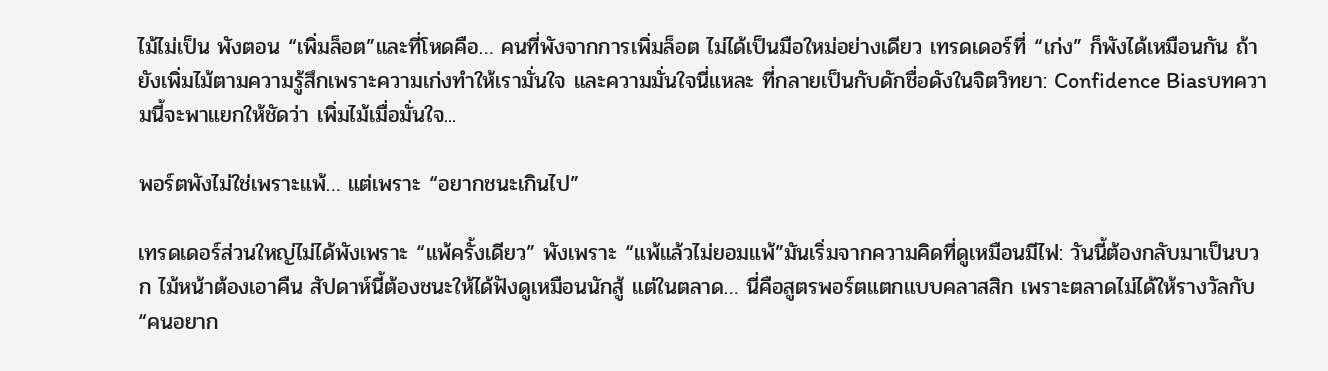ไม้ไม่เป็น พังตอน “เพิ่มล็อต”และที่โหดคือ… คนที่พังจากการเพิ่มล็อต ไม่ได้เป็นมือใหม่อย่างเดียว เทรดเดอร์ที่ “เก่ง” ก็พังได้เหมือนกัน ถ้ายังเพิ่มไม้ตามความรู้สึกเพราะความเก่งทำให้เรามั่นใจ และความมั่นใจนี่แหละ ที่กลายเป็นกับดักชื่อดังในจิตวิทยา: Confidence Biasบทความนี้จะพาแยกให้ชัดว่า เพิ่มไม้เมื่อมั่นใจ...

พอร์ตพังไม่ใช่เพราะแพ้… แต่เพราะ “อยากชนะเกินไป”

เทรดเดอร์ส่วนใหญ่ไม่ได้พังเพราะ “แพ้ครั้งเดียว” พังเพราะ “แพ้แล้วไม่ยอมแพ้”มันเริ่มจากความคิดที่ดูเหมือนมีไฟ: วันนี้ต้องกลับมาเป็นบวก ไม้หน้าต้องเอาคืน สัปดาห์นี้ต้องชนะให้ได้ฟังดูเหมือนนักสู้ แต่ในตลาด… นี่คือสูตรพอร์ตแตกแบบคลาสสิก เพราะตลาดไม่ได้ให้รางวัลกับ “คนอยาก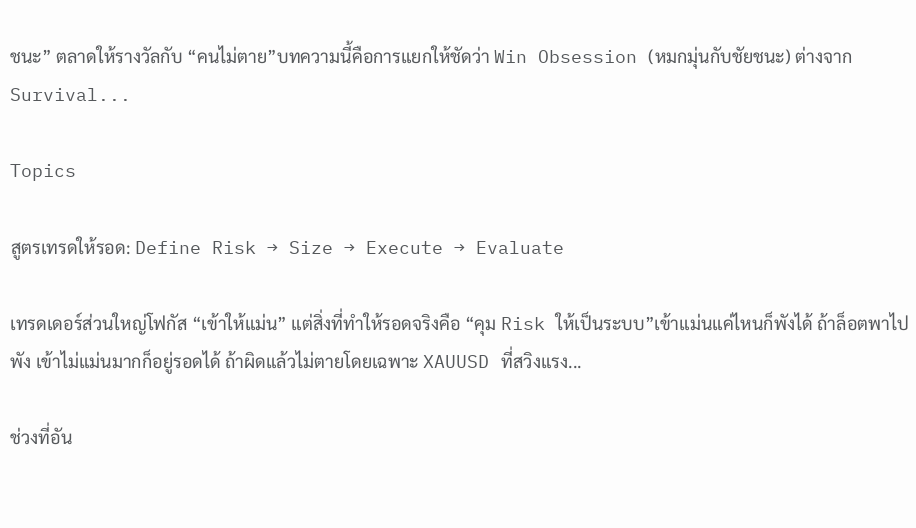ชนะ” ตลาดให้รางวัลกับ “คนไม่ตาย”บทความนี้คือการแยกให้ชัดว่า Win Obsession (หมกมุ่นกับชัยชนะ) ต่างจาก Survival...

Topics

สูตรเทรดให้รอด: Define Risk → Size → Execute → Evaluate

เทรดเดอร์ส่วนใหญ่โฟกัส “เข้าให้แม่น” แต่สิ่งที่ทำให้รอดจริงคือ “คุม Risk ให้เป็นระบบ”เข้าแม่นแค่ไหนก็พังได้ ถ้าล็อตพาไปพัง เข้าไม่แม่นมากก็อยู่รอดได้ ถ้าผิดแล้วไม่ตายโดยเฉพาะ XAUUSD ที่สวิงแรง...

ช่วงที่อัน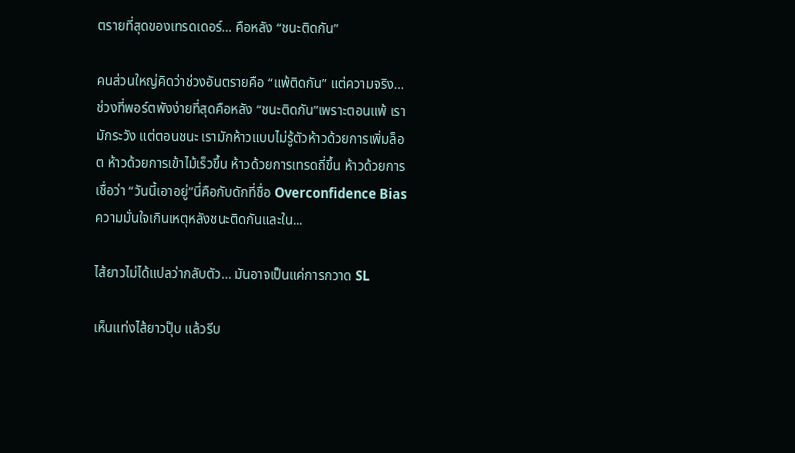ตรายที่สุดของเทรดเดอร์… คือหลัง “ชนะติดกัน”

คนส่วนใหญ่คิดว่าช่วงอันตรายคือ “แพ้ติดกัน” แต่ความจริง… ช่วงที่พอร์ตพังง่ายที่สุดคือหลัง “ชนะติดกัน”เพราะตอนแพ้ เรามักระวัง แต่ตอนชนะ เรามักห้าวแบบไม่รู้ตัวห้าวด้วยการเพิ่มล็อต ห้าวด้วยการเข้าไม้เร็วขึ้น ห้าวด้วยการเทรดถี่ขึ้น ห้าวด้วยการเชื่อว่า “วันนี้เอาอยู่”นี่คือกับดักที่ชื่อ Overconfidence Bias ความมั่นใจเกินเหตุหลังชนะติดกันและใน...

ไส้ยาวไม่ได้แปลว่ากลับตัว… มันอาจเป็นแค่การกวาด SL

เห็นแท่งไส้ยาวปุ๊บ แล้วรีบ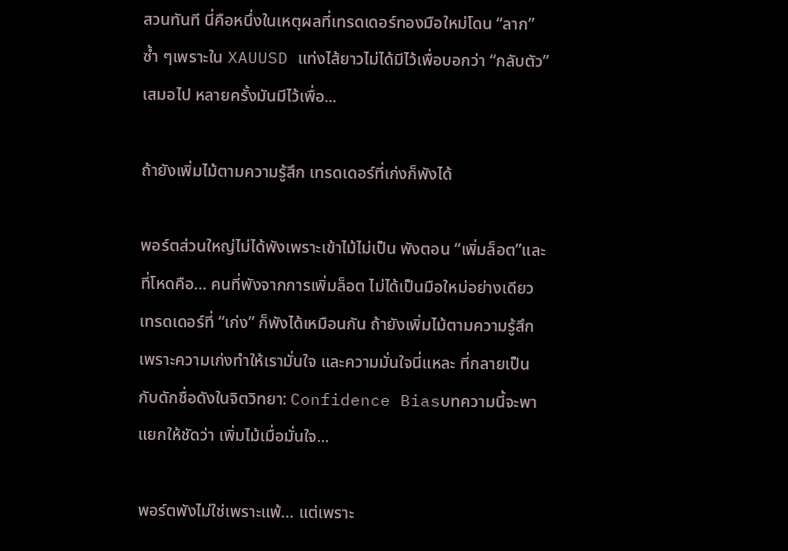สวนทันที นี่คือหนึ่งในเหตุผลที่เทรดเดอร์ทองมือใหม่โดน “ลาก” ซ้ำ ๆเพราะใน XAUUSD แท่งไส้ยาวไม่ได้มีไว้เพื่อบอกว่า “กลับตัว” เสมอไป หลายครั้งมันมีไว้เพื่อ...

ถ้ายังเพิ่มไม้ตามความรู้สึก เทรดเดอร์ที่เก่งก็พังได้

พอร์ตส่วนใหญ่ไม่ได้พังเพราะเข้าไม้ไม่เป็น พังตอน “เพิ่มล็อต”และที่โหดคือ… คนที่พังจากการเพิ่มล็อต ไม่ได้เป็นมือใหม่อย่างเดียว เทรดเดอร์ที่ “เก่ง” ก็พังได้เหมือนกัน ถ้ายังเพิ่มไม้ตามความรู้สึกเพราะความเก่งทำให้เรามั่นใจ และความมั่นใจนี่แหละ ที่กลายเป็นกับดักชื่อดังในจิตวิทยา: Confidence Biasบทความนี้จะพาแยกให้ชัดว่า เพิ่มไม้เมื่อมั่นใจ...

พอร์ตพังไม่ใช่เพราะแพ้… แต่เพราะ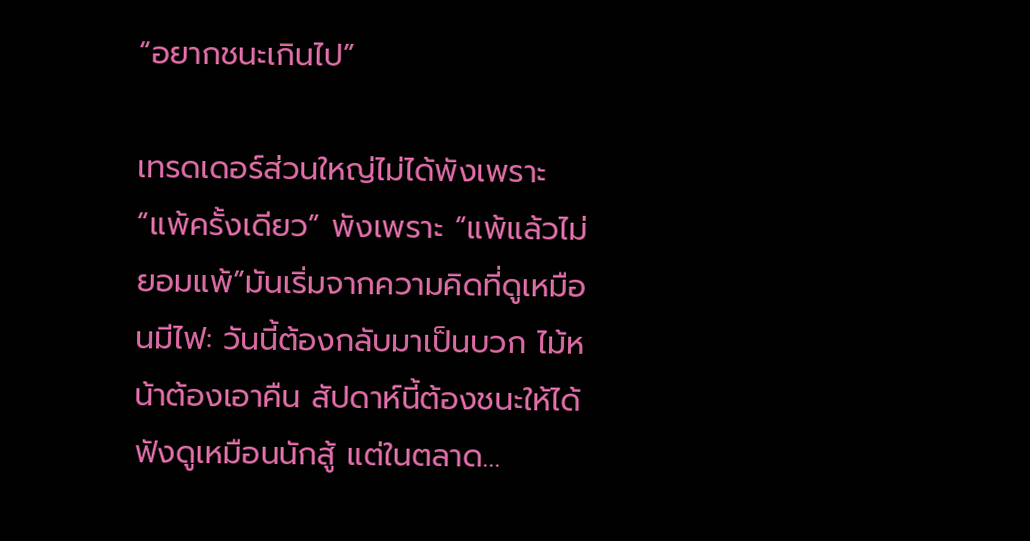“อยากชนะเกินไป”

เทรดเดอร์ส่วนใหญ่ไม่ได้พังเพราะ “แพ้ครั้งเดียว” พังเพราะ “แพ้แล้วไม่ยอมแพ้”มันเริ่มจากความคิดที่ดูเหมือนมีไฟ: วันนี้ต้องกลับมาเป็นบวก ไม้หน้าต้องเอาคืน สัปดาห์นี้ต้องชนะให้ได้ฟังดูเหมือนนักสู้ แต่ในตลาด…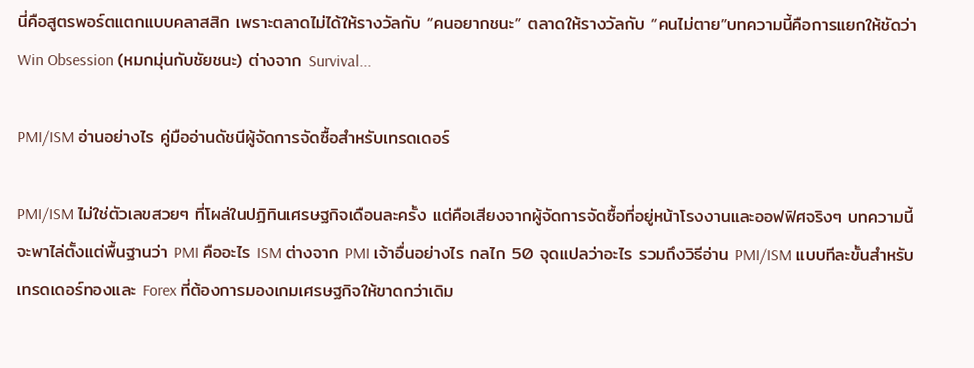นี่คือสูตรพอร์ตแตกแบบคลาสสิก เพราะตลาดไม่ได้ให้รางวัลกับ “คนอยากชนะ” ตลาดให้รางวัลกับ “คนไม่ตาย”บทความนี้คือการแยกให้ชัดว่า Win Obsession (หมกมุ่นกับชัยชนะ) ต่างจาก Survival...

PMI/ISM อ่านอย่างไร คู่มืออ่านดัชนีผู้จัดการจัดซื้อสำหรับเทรดเดอร์

PMI/ISM ไม่ใช่ตัวเลขสวยๆ ที่โผล่ในปฏิทินเศรษฐกิจเดือนละครั้ง แต่คือเสียงจากผู้จัดการจัดซื้อที่อยู่หน้าโรงงานและออฟฟิศจริงๆ บทความนี้จะพาไล่ตั้งแต่พื้นฐานว่า PMI คืออะไร ISM ต่างจาก PMI เจ้าอื่นอย่างไร กลไก 50 จุดแปลว่าอะไร รวมถึงวิธีอ่าน PMI/ISM แบบทีละขั้นสำหรับเทรดเดอร์ทองและ Forex ที่ต้องการมองเกมเศรษฐกิจให้ขาดกว่าเดิม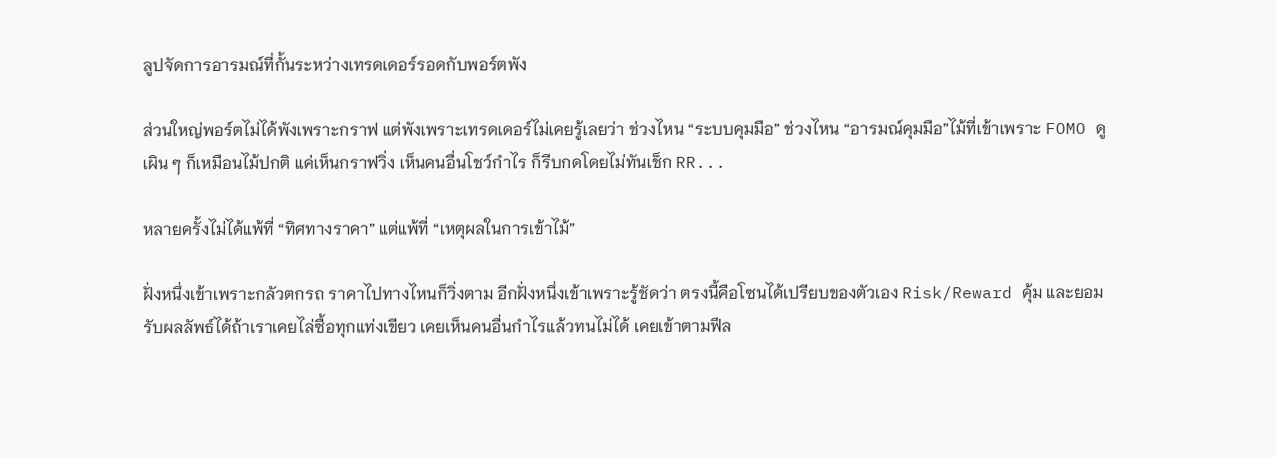ลูปจัดการอารมณ์ที่กั้นระหว่างเทรดเดอร์รอดกับพอร์ตพัง

ส่วนใหญ่พอร์ตไม่ได้พังเพราะกราฟ แต่พังเพราะเทรดเดอร์ไม่เคยรู้เลยว่า ช่วงไหน “ระบบคุมมือ” ช่วงไหน “อารมณ์คุมมือ”ไม้ที่เข้าเพราะ FOMO ดูเผิน ๆ ก็เหมือนไม้ปกติ แค่เห็นกราฟวิ่ง เห็นคนอื่นโชว์กำไร ก็รีบกดโดยไม่ทันเช็ก RR...

หลายครั้งไม่ได้แพ้ที่ “ทิศทางราคา” แต่แพ้ที่ “เหตุผลในการเข้าไม้”

ฝั่งหนึ่งเข้าเพราะกลัวตกรถ ราคาไปทางไหนก็วิ่งตาม อีกฝั่งหนึ่งเข้าเพราะรู้ชัดว่า ตรงนี้คือโซนได้เปรียบของตัวเอง Risk/Reward คุ้ม และยอมรับผลลัพธ์ได้ถ้าเราเคยไล่ซื้อทุกแท่งเขียว เคยเห็นคนอื่นกำไรแล้วทนไม่ได้ เคยเข้าตามฟีล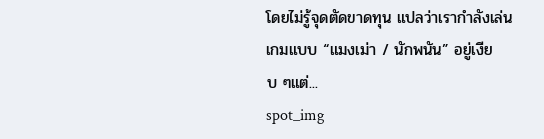โดยไม่รู้จุดตัดขาดทุน แปลว่าเรากำลังเล่นเกมแบบ “แมงเม่า / นักพนัน” อยู่เงียบ ๆแต่...
spot_img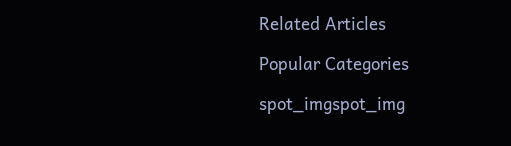Related Articles

Popular Categories

spot_imgspot_img